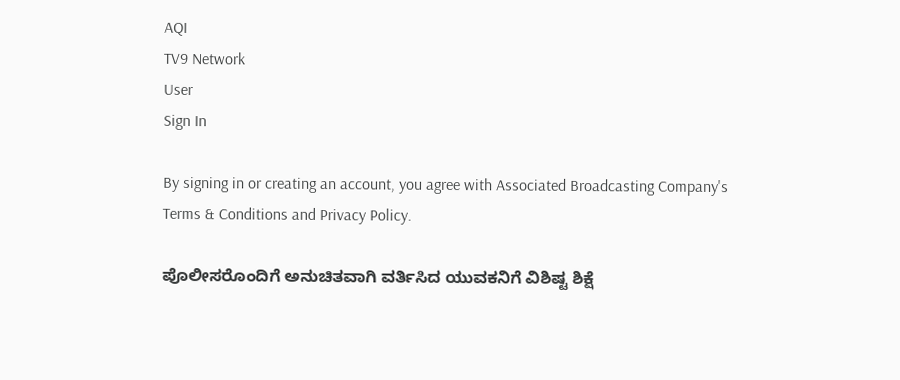AQI
TV9 Network
User
Sign In

By signing in or creating an account, you agree with Associated Broadcasting Company's Terms & Conditions and Privacy Policy.

ಪೊಲೀಸರೊಂದಿಗೆ ಅನುಚಿತವಾಗಿ ವರ್ತಿಸಿದ ಯುವಕನಿಗೆ ವಿಶಿಷ್ಟ ಶಿಕ್ಷೆ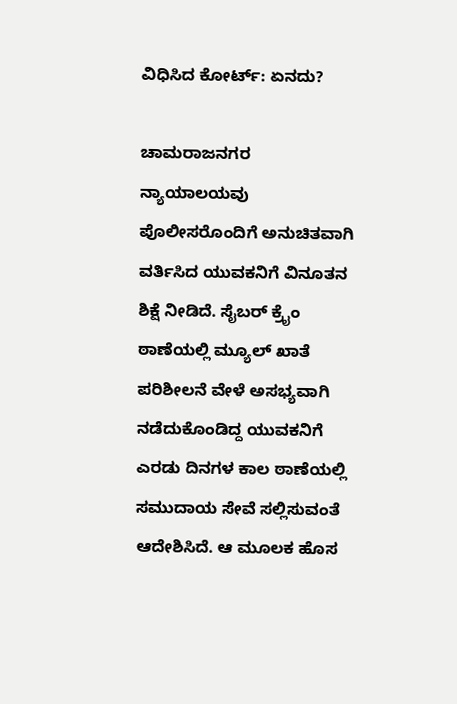ವಿಧಿಸಿದ ಕೋರ್ಟ್: ಏನದು?

ಚಾಮರಾಜನಗರ ನ್ಯಾಯಾಲಯವು ಪೊಲೀಸರೊಂದಿಗೆ ಅನುಚಿತವಾಗಿ ವರ್ತಿಸಿದ ಯುವಕನಿಗೆ ವಿನೂತನ ಶಿಕ್ಷೆ ನೀಡಿದೆ. ಸೈಬರ್ ಕ್ರೈಂ ಠಾಣೆಯಲ್ಲಿ ಮ್ಯೂಲ್ ಖಾತೆ ಪರಿಶೀಲನೆ ವೇಳೆ ಅಸಭ್ಯವಾಗಿ ನಡೆದುಕೊಂಡಿದ್ದ ಯುವಕನಿಗೆ ಎರಡು ದಿನಗಳ ಕಾಲ ಠಾಣೆಯಲ್ಲಿ ಸಮುದಾಯ ಸೇವೆ ಸಲ್ಲಿಸುವಂತೆ ಆದೇಶಿಸಿದೆ. ಆ ಮೂಲಕ ಹೊಸ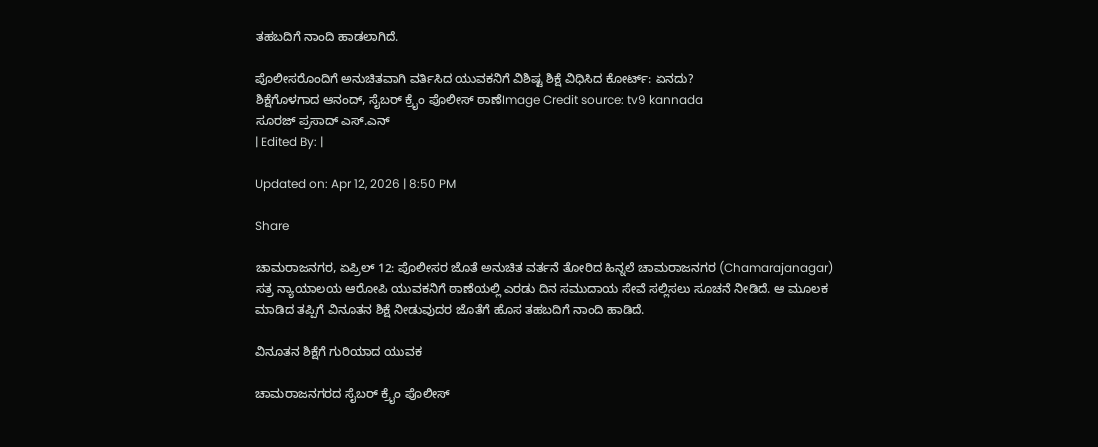ತಹಬದಿಗೆ ನಾಂದಿ ಹಾಡಲಾಗಿದೆ.

ಪೊಲೀಸರೊಂದಿಗೆ ಅನುಚಿತವಾಗಿ ವರ್ತಿಸಿದ ಯುವಕನಿಗೆ ವಿಶಿಷ್ಟ ಶಿಕ್ಷೆ ವಿಧಿಸಿದ ಕೋರ್ಟ್: ಏನದು?
ಶಿಕ್ಷೆಗೊಳಗಾದ ಆನಂದ್, ಸೈಬರ್ ಕ್ರೈಂ ಪೊಲೀಸ್ ಠಾಣೆImage Credit source: tv9 kannada
ಸೂರಜ್ ಪ್ರಸಾದ್ ಎಸ್.ಎನ್
| Edited By: |

Updated on: Apr 12, 2026 | 8:50 PM

Share

ಚಾಮರಾಜನಗರ, ಏಪ್ರಿಲ್ 12: ಪೊಲೀಸರ ಜೊತೆ ಅನುಚಿತ ವರ್ತನೆ ತೋರಿದ ಹಿನ್ನಲೆ ಚಾಮರಾಜನಗರ (Chamarajanagar) ಸತ್ರ ನ್ಯಾಯಾಲಯ ಆರೋಪಿ ಯುವಕನಿಗೆ ಠಾಣೆಯಲ್ಲಿ ಎರಡು ದಿನ ಸಮುದಾಯ ಸೇವೆ ಸಲ್ಲಿಸಲು ಸೂಚನೆ ನೀಡಿದೆ. ಆ ಮೂಲಕ ಮಾಡಿದ ತಪ್ಪಿಗೆ ವಿನೂತನ ಶಿಕ್ಷೆ ನೀಡುವುದರ ಜೊತೆಗೆ ಹೊಸ ತಹಬದಿಗೆ ನಾಂದಿ ಹಾಡಿದೆ.

ವಿನೂತನ ಶಿಕ್ಷೆಗೆ ಗುರಿಯಾದ ಯುವಕ

ಚಾಮರಾಜನಗರದ ಸೈಬರ್ ಕ್ರೈಂ ಪೊಲೀಸ್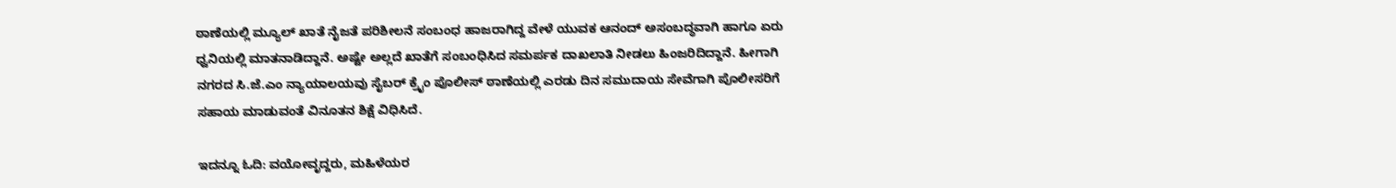ಠಾಣೆಯಲ್ಲಿ ಮ್ಯೂಲ್ ಖಾತೆ ನೈಜತೆ ಪರಿಶೀಲನೆ ಸಂಬಂಧ ಹಾಜರಾಗಿದ್ದ ವೇಳೆ ಯುವಕ ಆನಂದ್ ಅಸಂಬದ್ಧವಾಗಿ ಹಾಗೂ ಏರು ಧ್ವನಿಯಲ್ಲಿ ಮಾತನಾಡಿದ್ದಾನೆ. ಅಷ್ಟೇ ಅಲ್ಲದೆ ಖಾತೆಗೆ ಸಂಬಂಧಿಸಿದ ಸಮರ್ಪಕ ದಾಖಲಾತಿ ನೀಡಲು ಹಿಂಜರಿದಿದ್ದಾನೆ. ಹೀಗಾಗಿ ನಗರದ ಸಿ.ಜೆ.ಎಂ ನ್ಯಾಯಾಲಯವು ಸೈಬರ್ ಕ್ರೈಂ ಪೊಲೀಸ್ ಠಾಣೆಯಲ್ಲಿ ಎರಡು ದಿನ ಸಮುದಾಯ ಸೇವೆಗಾಗಿ ಪೊಲೀಸರಿಗೆ ಸಹಾಯ ಮಾಡುವಂತೆ ವಿನೂತನ ಶಿಕ್ಷೆ ವಿಧಿಸಿದೆ.

ಇದನ್ನೂ ಓದಿ: ವಯೋವೃದ್ದರು, ಮಹಿಳೆಯರ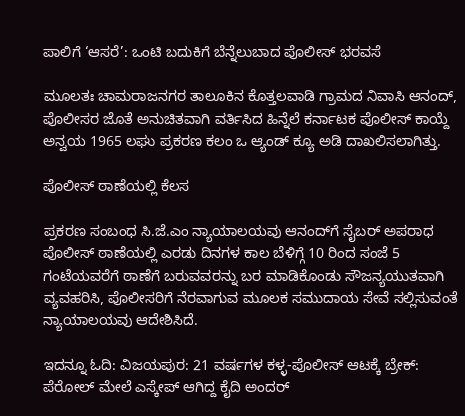ಪಾಲಿಗೆ ‘ಆಸರೆ’: ಒಂಟಿ ಬದುಕಿಗೆ ಬೆನ್ನೆಲುಬಾದ ಪೊಲೀಸ್ ಭರವಸೆ

ಮೂಲತಃ ಚಾಮರಾಜನಗರ ತಾಲೂಕಿನ ಕೊತ್ತಲವಾಡಿ ಗ್ರಾಮದ ನಿವಾಸಿ ಆನಂದ್, ಪೊಲೀಸರ ಜೊತೆ ಅನುಚಿತವಾಗಿ ವರ್ತಿಸಿದ ಹಿನ್ನೆಲೆ ಕರ್ನಾಟಕ ಪೊಲೀಸ್ ಕಾಯ್ದೆ ಅನ್ವಯ 1965 ಲಘು ಪ್ರಕರಣ ಕಲಂ ಒ ಆ್ಯಂಡ್ ಕ್ಯೂ ಅಡಿ ದಾಖಲಿಸಲಾಗಿತ್ತು.

ಪೊಲೀಸ್ ಠಾಣೆಯಲ್ಲಿ ಕೆಲಸ

ಪ್ರಕರಣ ಸಂಬಂಧ ಸಿ.ಜೆ.ಎಂ ನ್ಯಾಯಾಲಯವು ಆನಂದ್‍ಗೆ ಸೈಬರ್ ಅಪರಾಧ ಪೊಲೀಸ್ ಠಾಣೆಯಲ್ಲಿ ಎರಡು ದಿನಗಳ ಕಾಲ ಬೆಳಿಗ್ಗೆ 10 ರಿಂದ ಸಂಜೆ 5 ಗಂಟೆಯವರೆಗೆ ಠಾಣೆಗೆ ಬರುವವರನ್ನು ಬರ ಮಾಡಿಕೊಂಡು ಸೌಜನ್ಯಯುತವಾಗಿ ವ್ಯವಹರಿಸಿ, ಪೊಲೀಸರಿಗೆ ನೆರವಾಗುವ ಮೂಲಕ ಸಮುದಾಯ ಸೇವೆ ಸಲ್ಲಿಸುವಂತೆ ನ್ಯಾಯಾಲಯವು ಆದೇಶಿಸಿದೆ.

ಇದನ್ನೂ ಓದಿ: ವಿಜಯಪುರ: 21 ವರ್ಷಗಳ ಕಳ್ಳ-ಪೊಲೀಸ್ ಆಟಕ್ಕೆ ಬ್ರೇಕ್: ಪೆರೋಲ್ ಮೇಲೆ ಎಸ್ಕೇಪ್ ಆಗಿದ್ದ ಕೈದಿ ಅಂದರ್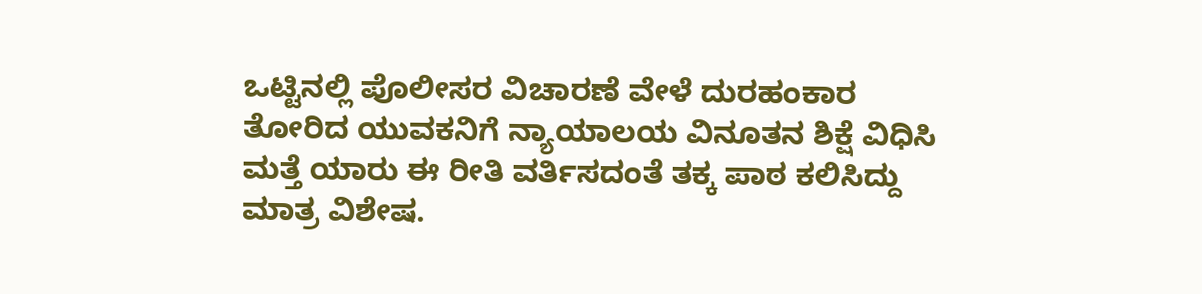ಒಟ್ಟಿನಲ್ಲಿ ಪೊಲೀಸರ ವಿಚಾರಣೆ ವೇಳೆ ದುರಹಂಕಾರ ತೋರಿದ ಯುವಕನಿಗೆ ನ್ಯಾಯಾಲಯ ವಿನೂತನ ಶಿಕ್ಷೆ ವಿಧಿಸಿ ಮತ್ತೆ ಯಾರು ಈ ರೀತಿ ವರ್ತಿಸದಂತೆ ತಕ್ಕ ಪಾಠ ಕಲಿಸಿದ್ದು ಮಾತ್ರ ವಿಶೇಷ.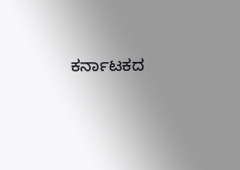ಕರ್ನಾಟಕದ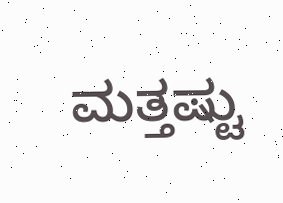ಮತ್ತಷ್ಟು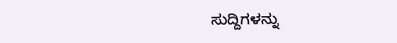ಸುದ್ದಿಗಳನ್ನು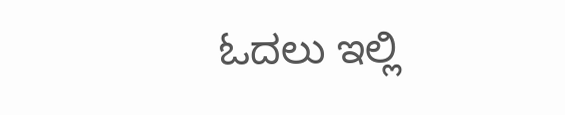ಓದಲು ಇಲ್ಲಿ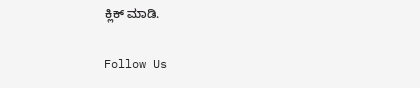ಕ್ಲಿಕ್ ಮಾಡಿ.

Follow Us